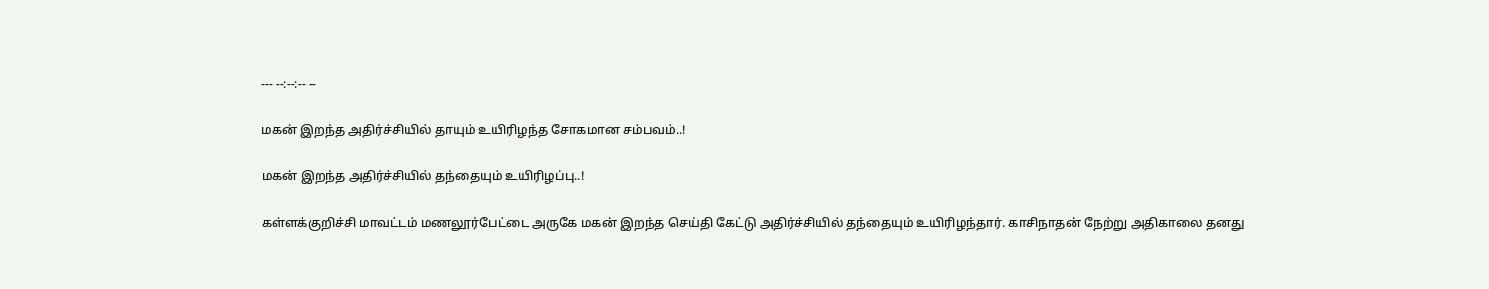--- --:--:-- --

மகன் இறந்த அதிர்ச்சியில் தாயும் உயிரிழந்த சோகமான சம்பவம்..!

மகன் இறந்த அதிர்ச்சியில் தந்தையும் உயிரிழப்பு..!

கள்ளக்குறிச்சி மாவட்டம் மணலூர்பேட்டை அருகே மகன் இறந்த செய்தி கேட்டு அதிர்ச்சியில் தந்தையும் உயிரிழந்தார். காசிநாதன் நேற்று அதிகாலை தனது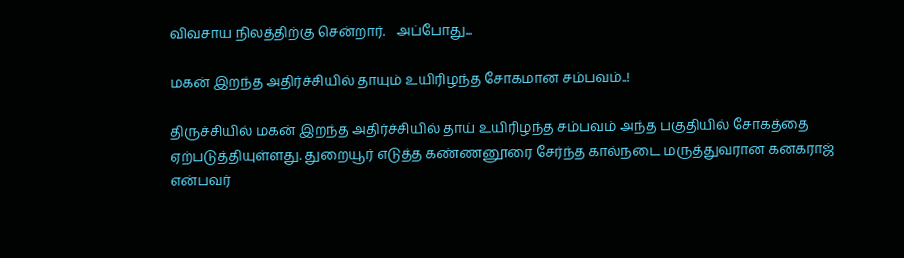விவசாய நிலத்திற்கு சென்றார்.   அப்போது...

மகன் இறந்த அதிர்ச்சியில் தாயும் உயிரிழந்த சோகமான சம்பவம்..!

திருச்சியில் மகன் இறந்த அதிர்ச்சியில் தாய் உயிரிழந்த சம்பவம் அந்த பகுதியில் சோகத்தை ஏற்படுத்தியுள்ளது. துறையூர் எடுத்த கண்ணனூரை சேர்ந்த கால்நடை மருத்துவரான கனகராஜ் என்பவர்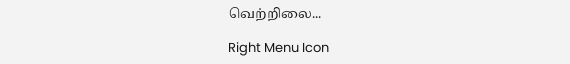வெற்றிலை...

Right Menu Icon